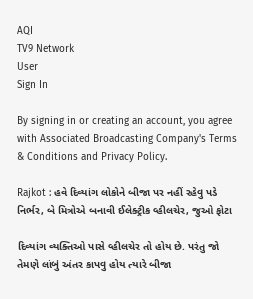AQI
TV9 Network
User
Sign In

By signing in or creating an account, you agree with Associated Broadcasting Company's Terms & Conditions and Privacy Policy.

Rajkot : હવે દિવ્યાંગ લોકોને બીજા પર નહીં રહેવુ પડે નિર્ભર, બે મિત્રોએ બનાવી ઈલેક્ટ્રીક વ્હીલચેર, જુઓ ફોટા

દિવ્યાંગ વ્યક્તિઓ પાસે વ્હીલચેર તો હોય છે. પરંતુ જો તેમણે લાંબું અંતર કાપવુ હોય ત્યારે બીજા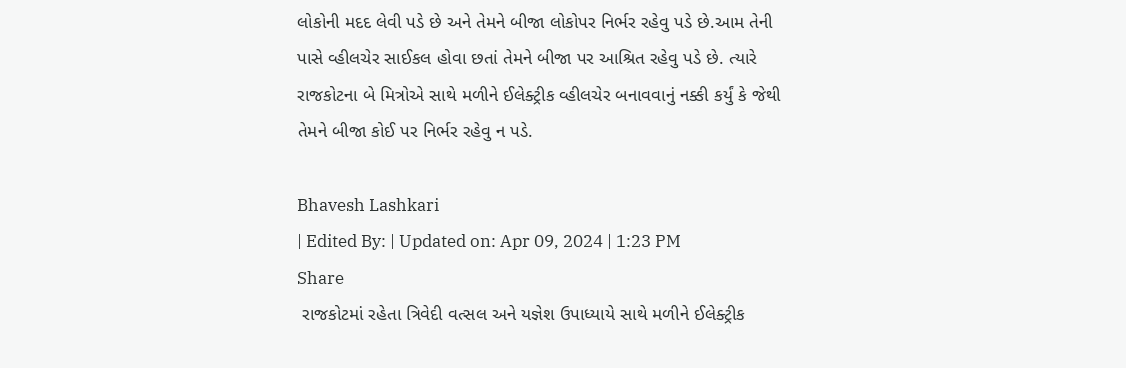લોકોની મદદ લેવી પડે છે અને તેમને બીજા લોકોપર નિર્ભર રહેવુ પડે છે.આમ તેની પાસે વ્હીલચેર સાઈકલ હોવા છતાં તેમને બીજા પર આશ્રિત રહેવુ પડે છે. ત્યારે રાજકોટના બે મિત્રોએ સાથે મળીને ઈલેક્ટ્રીક વ્હીલચેર બનાવવાનું નક્કી કર્યું કે જેથી તેમને બીજા કોઈ પર નિર્ભર રહેવુ ન પડે.

Bhavesh Lashkari
| Edited By: | Updated on: Apr 09, 2024 | 1:23 PM
Share
 રાજકોટમાં રહેતા ત્રિવેદી વત્સલ અને યજ્ઞેશ ઉપાધ્યાયે સાથે મળીને ઈલેક્ટ્રીક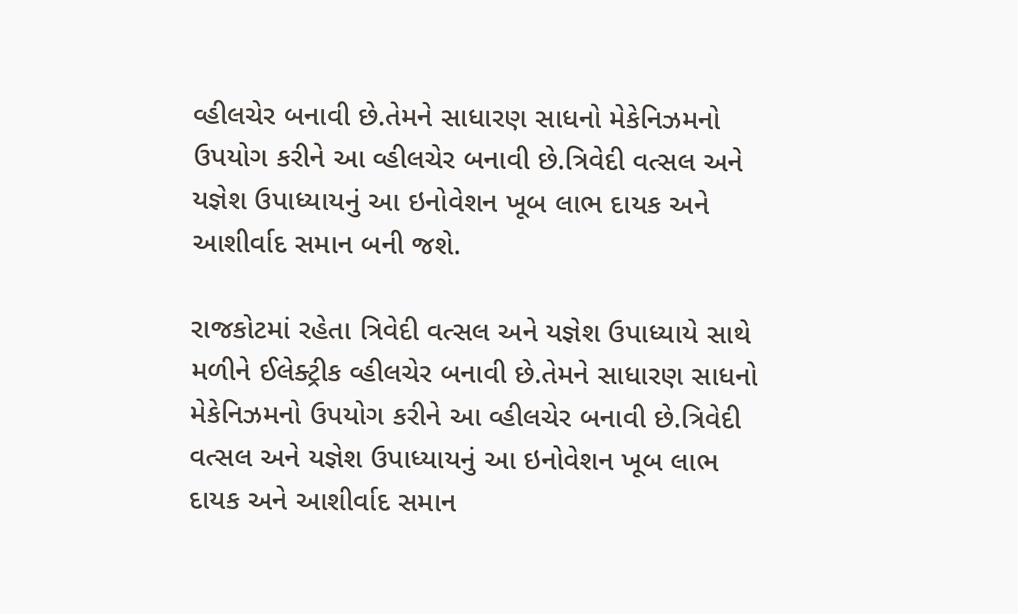વ્હીલચેર બનાવી છે.તેમને સાધારણ સાધનો મેકેનિઝમનો ઉપયોગ કરીને આ વ્હીલચેર બનાવી છે.ત્રિવેદી વત્સલ અને યજ્ઞેશ ઉપાધ્યાયનું આ ઇનોવેશન ખૂબ લાભ દાયક અને આશીર્વાદ સમાન બની જશે.

રાજકોટમાં રહેતા ત્રિવેદી વત્સલ અને યજ્ઞેશ ઉપાધ્યાયે સાથે મળીને ઈલેક્ટ્રીક વ્હીલચેર બનાવી છે.તેમને સાધારણ સાધનો મેકેનિઝમનો ઉપયોગ કરીને આ વ્હીલચેર બનાવી છે.ત્રિવેદી વત્સલ અને યજ્ઞેશ ઉપાધ્યાયનું આ ઇનોવેશન ખૂબ લાભ દાયક અને આશીર્વાદ સમાન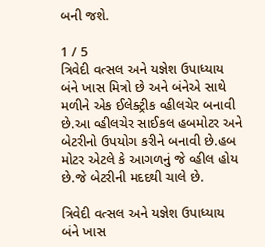બની જશે.

1 / 5
ત્રિવેદી વત્સલ અને યજ્ઞેશ ઉપાધ્યાય બંને ખાસ મિત્રો છે અને બંનેએ સાથે મળીને એક ઈલેક્ટ્રીક વ્હીલચેર બનાવી છે.આ વ્હીલચેર સાઈકલ હબમોટર અને બેટરીનો ઉપયોગ કરીને બનાવી છે.હબ મોટર એટલે કે આગળનું જે વ્હીલ હોય છે.જે બેટરીની મદદથી ચાલે છે.

ત્રિવેદી વત્સલ અને યજ્ઞેશ ઉપાધ્યાય બંને ખાસ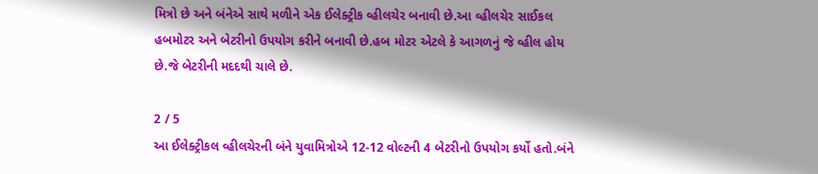મિત્રો છે અને બંનેએ સાથે મળીને એક ઈલેક્ટ્રીક વ્હીલચેર બનાવી છે.આ વ્હીલચેર સાઈકલ હબમોટર અને બેટરીનો ઉપયોગ કરીને બનાવી છે.હબ મોટર એટલે કે આગળનું જે વ્હીલ હોય છે.જે બેટરીની મદદથી ચાલે છે.

2 / 5
આ ઈલેક્ટ્રીકલ વ્હીલચેરની બંને યુવામિત્રોએ 12-12 વોલ્ટની 4 બેટરીનો ઉપયોગ કર્યો હતો.બંને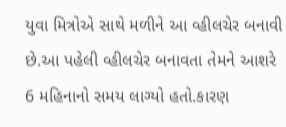યુવા મિત્રોએ સાથે મળીને આ વ્હીલચેર બનાવી છે.આ પહેલી વ્હીલચેર બનાવતા તેમને આશરે 6 મહિનાનો સમય લાગ્યો હતો.કારણ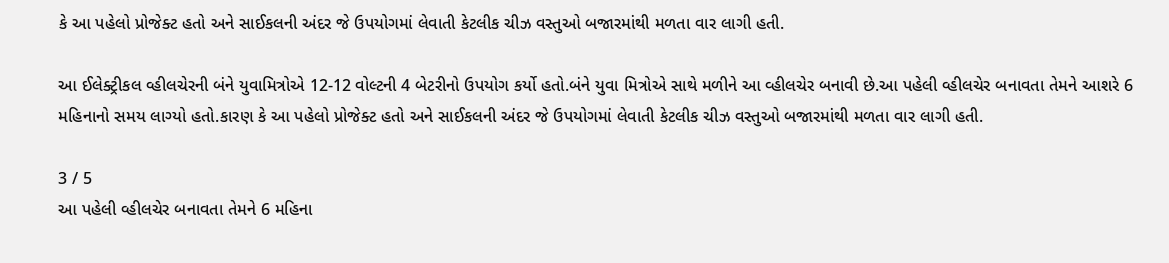કે આ પહેલો પ્રોજેક્ટ હતો અને સાઈકલની અંદર જે ઉપયોગમાં લેવાતી કેટલીક ચીઝ વસ્તુઓ બજારમાંથી મળતા વાર લાગી હતી.

આ ઈલેક્ટ્રીકલ વ્હીલચેરની બંને યુવામિત્રોએ 12-12 વોલ્ટની 4 બેટરીનો ઉપયોગ કર્યો હતો.બંને યુવા મિત્રોએ સાથે મળીને આ વ્હીલચેર બનાવી છે.આ પહેલી વ્હીલચેર બનાવતા તેમને આશરે 6 મહિનાનો સમય લાગ્યો હતો.કારણ કે આ પહેલો પ્રોજેક્ટ હતો અને સાઈકલની અંદર જે ઉપયોગમાં લેવાતી કેટલીક ચીઝ વસ્તુઓ બજારમાંથી મળતા વાર લાગી હતી.

3 / 5
આ પહેલી વ્હીલચેર બનાવતા તેમને 6 મહિના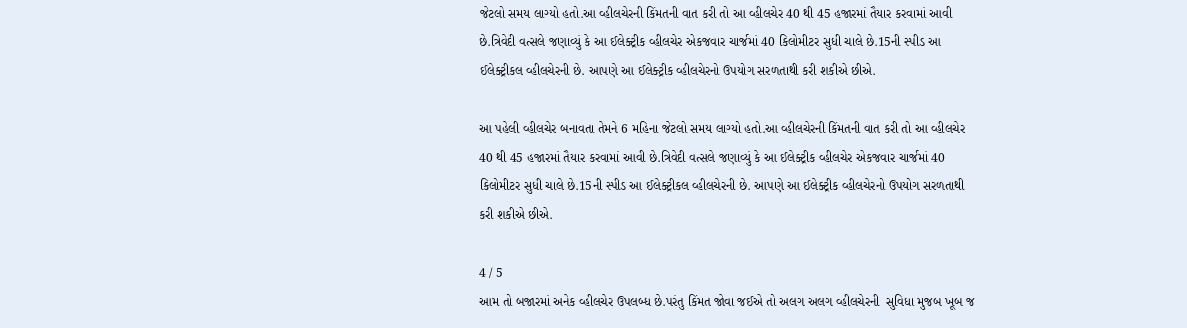જેટલો સમય લાગ્યો હતો.આ વ્હીલચેરની કિંમતની વાત કરી તો આ વ્હીલચેર 40 થી 45 હજારમાં તૈયાર કરવામાં આવી છે.ત્રિવેદી વત્સલે જણાવ્યું કે આ ઈલેક્ટ્રીક વ્હીલચેર એકજવાર ચાર્જમાં 40 કિલોમીટર સુધી ચાલે છે.15ની સ્પીડ આ ઈલેક્ટ્રીકલ વ્હીલચેરની છે. આપણે આ ઈલેક્ટ્રીક વ્હીલચેરનો ઉપયોગ સરળતાથી કરી શકીએ છીએ.

આ પહેલી વ્હીલચેર બનાવતા તેમને 6 મહિના જેટલો સમય લાગ્યો હતો.આ વ્હીલચેરની કિંમતની વાત કરી તો આ વ્હીલચેર 40 થી 45 હજારમાં તૈયાર કરવામાં આવી છે.ત્રિવેદી વત્સલે જણાવ્યું કે આ ઈલેક્ટ્રીક વ્હીલચેર એકજવાર ચાર્જમાં 40 કિલોમીટર સુધી ચાલે છે.15ની સ્પીડ આ ઈલેક્ટ્રીકલ વ્હીલચેરની છે. આપણે આ ઈલેક્ટ્રીક વ્હીલચેરનો ઉપયોગ સરળતાથી કરી શકીએ છીએ.

4 / 5
આમ તો બજારમાં અનેક વ્હીલચેર ઉપલબ્ધ છે.પરંતુ કિંમત જોવા જઈએ તો અલગ અલગ વ્હીલચેરની  સુવિધા મુજબ ખૂબ જ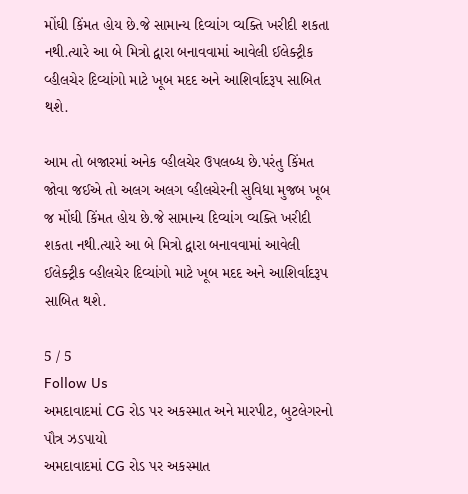મોંઘી કિંમત હોય છે.જે સામાન્ય દિવ્યાંગ વ્યક્તિ ખરીદી શકતા નથી.ત્યારે આ બે મિત્રો દ્વારા બનાવવામાં આવેલી ઈલેક્ટ્રીક વ્હીલચેર દિવ્યાંગો માટે ખૂબ મદદ અને આશિર્વાદરૂપ સાબિત થશે.

આમ તો બજારમાં અનેક વ્હીલચેર ઉપલબ્ધ છે.પરંતુ કિંમત જોવા જઈએ તો અલગ અલગ વ્હીલચેરની સુવિધા મુજબ ખૂબ જ મોંઘી કિંમત હોય છે.જે સામાન્ય દિવ્યાંગ વ્યક્તિ ખરીદી શકતા નથી.ત્યારે આ બે મિત્રો દ્વારા બનાવવામાં આવેલી ઈલેક્ટ્રીક વ્હીલચેર દિવ્યાંગો માટે ખૂબ મદદ અને આશિર્વાદરૂપ સાબિત થશે.

5 / 5
Follow Us
અમદાવાદમાં CG રોડ પર અકસ્માત અને મારપીટ, બુટલેગરનો પૌત્ર ઝડપાયો
અમદાવાદમાં CG રોડ પર અકસ્માત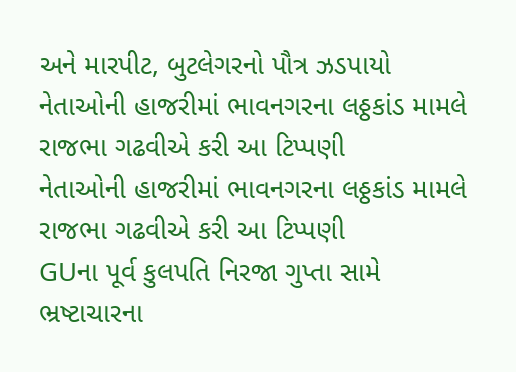અને મારપીટ, બુટલેગરનો પૌત્ર ઝડપાયો
નેતાઓની હાજરીમાં ભાવનગરના લઠ્ઠકાંડ મામલે રાજભા ગઢવીએ કરી આ ટિપ્પણી
નેતાઓની હાજરીમાં ભાવનગરના લઠ્ઠકાંડ મામલે રાજભા ગઢવીએ કરી આ ટિપ્પણી
GUના પૂર્વ કુલપતિ નિરજા ગુપ્તા સામે ભ્રષ્ટાચારના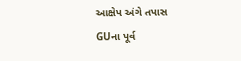આક્ષેપ અંગે તપાસ
GUના પૂર્વ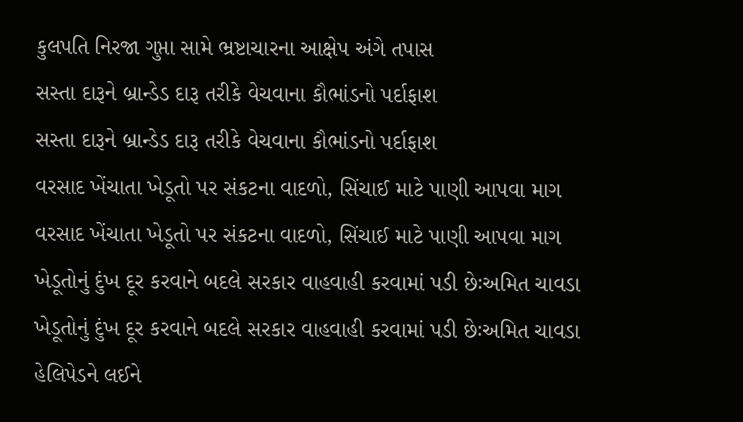કુલપતિ નિરજા ગુપ્તા સામે ભ્રષ્ટાચારના આક્ષેપ અંગે તપાસ
સસ્તા દારૂને બ્રાન્ડેડ દારૂ તરીકે વેચવાના કૌભાંડનો પર્દાફાશ
સસ્તા દારૂને બ્રાન્ડેડ દારૂ તરીકે વેચવાના કૌભાંડનો પર્દાફાશ
વરસાદ ખેંચાતા ખેડૂતો પર સંકટના વાદળો, સિંચાઈ માટે પાણી આપવા માગ
વરસાદ ખેંચાતા ખેડૂતો પર સંકટના વાદળો, સિંચાઈ માટે પાણી આપવા માગ
ખેડૂતોનું દુંખ દૂર કરવાને બદલે સરકાર વાહવાહી કરવામાં પડી છેઃઅમિત ચાવડા
ખેડૂતોનું દુંખ દૂર કરવાને બદલે સરકાર વાહવાહી કરવામાં પડી છેઃઅમિત ચાવડા
હેલિપેડને લઈને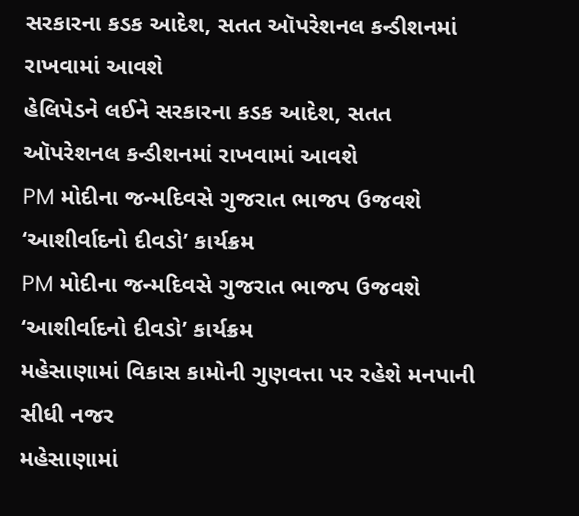સરકારના કડક આદેશ, સતત ઑપરેશનલ કન્ડીશનમાં રાખવામાં આવશે
હેલિપેડને લઈને સરકારના કડક આદેશ, સતત ઑપરેશનલ કન્ડીશનમાં રાખવામાં આવશે
PM મોદીના જન્મદિવસે ગુજરાત ભાજપ ઉજવશે ‘આશીર્વાદનો દીવડો’ કાર્યક્રમ
PM મોદીના જન્મદિવસે ગુજરાત ભાજપ ઉજવશે ‘આશીર્વાદનો દીવડો’ કાર્યક્રમ
મહેસાણામાં વિકાસ કામોની ગુણવત્તા પર રહેશે મનપાની સીધી નજર
મહેસાણામાં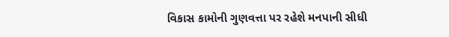વિકાસ કામોની ગુણવત્તા પર રહેશે મનપાની સીધી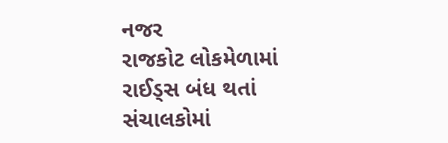નજર
રાજકોટ લોકમેળામાં રાઈડ્સ બંધ થતાં સંચાલકોમાં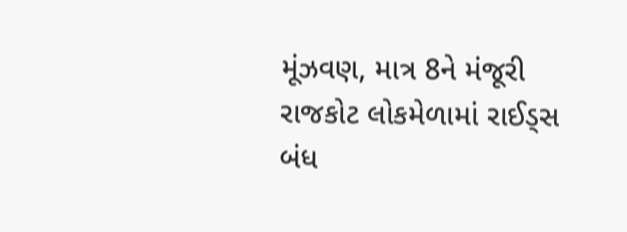મૂંઝવણ, માત્ર 8ને મંજૂરી
રાજકોટ લોકમેળામાં રાઈડ્સ બંધ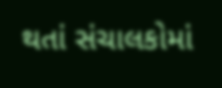થતાં સંચાલકોમાં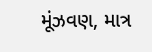મૂંઝવણ, માત્ર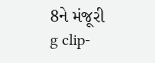8ને મંજૂરી
g clip-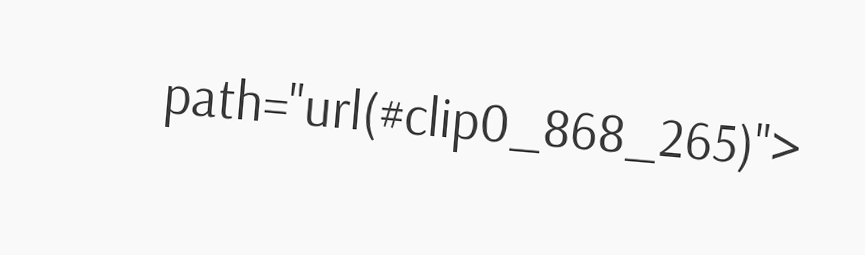path="url(#clip0_868_265)">